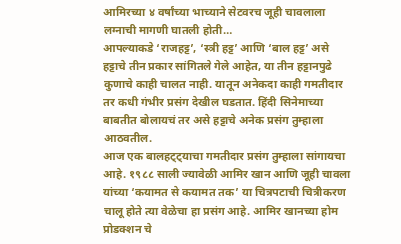आमिरच्या ४ वर्षांच्या भाच्याने सेटवरच जूही चावलाला लग्नाची मागणी घातली होती…
आपल्याकडे ‘राजहट्ट’, ‘स्त्री हट्ट’ आणि ‘बाल हट्ट’ असे हट्टाचे तीन प्रकार सांगितले गेले आहेत, या तीन हट्टानपुढे कुणाचे काही चालत नाही. यातून अनेकदा काही गमतीदार तर कधी गंभीर प्रसंग देखील घडतात. हिंदी सिनेमाच्या बाबतीत बोलायचं तर असे हट्टाचे अनेक प्रसंग तुम्हाला आठवतील.
आज एक बालहट्ट्याचा गमतीदार प्रसंग तुम्हाला सांगायचा आहे. १९८८ साली ज्यावेळी आमिर खान आणि जूही चावला यांच्या ‘कयामत से कयामत तक’ या चित्रपटाची चित्रीकरण चालू होते त्या वेळेचा हा प्रसंग आहे. आमिर खानच्या होम प्रोडक्शन चे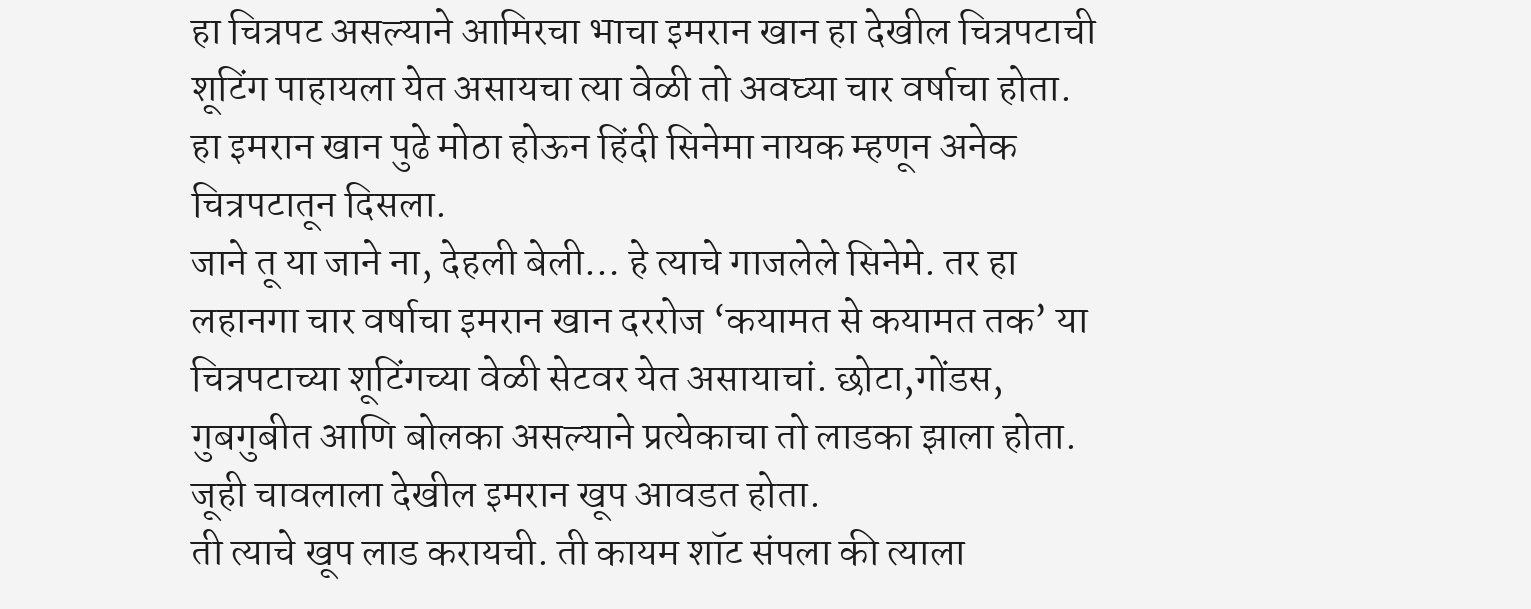हा चित्रपट असल्याने आमिरचा भाचा इमरान खान हा देखील चित्रपटाची शूटिंग पाहायला येत असायचा त्या वेळी तो अवघ्या चार वर्षाचा होता.
हा इमरान खान पुढे मोठा होऊन हिंदी सिनेमा नायक म्हणून अनेक चित्रपटातून दिसला.
जाने तू या जाने ना, देहली बेली… हे त्याचे गाजलेले सिनेमे. तर हा लहानगा चार वर्षाचा इमरान खान दररोज ‘कयामत से कयामत तक’ या चित्रपटाच्या शूटिंगच्या वेळी सेटवर येत असायाचां. छोटा,गोंडस, गुबगुबीत आणि बोलका असल्याने प्रत्येकाचा तो लाडका झाला होता.
जूही चावलाला देखील इमरान खूप आवडत होता.
ती त्याचे खूप लाड करायची. ती कायम शॉट संपला की त्याला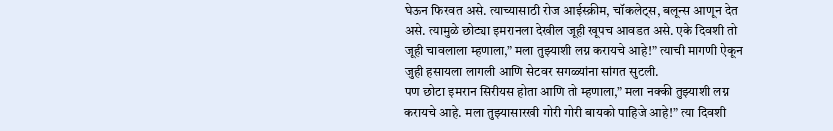घेऊन फिरवत असे. त्याच्यासाठी रोज आईस्क्रीम, चॉकलेट्स, बलून्स आणून देत असे. त्यामुळे छोट्या इमरानला देखील जूही खूपच आवडत असे. एके दिवशी तो जूही चावलाला म्हणाला,” मला तुझ्याशी लग्न करायचे आहे!” त्याची मागणी ऐकून जुही हसायला लागली आणि सेटवर सगळ्यांना सांगत सुटली.
पण छोटा इमरान सिरीयस होता आणि तो म्हणाला,” मला नक्की तुझ्याशी लग्न करायचे आहे. मला तुझ्यासारखी गोरी गोरी बायको पाहिजे आहे!” त्या दिवशी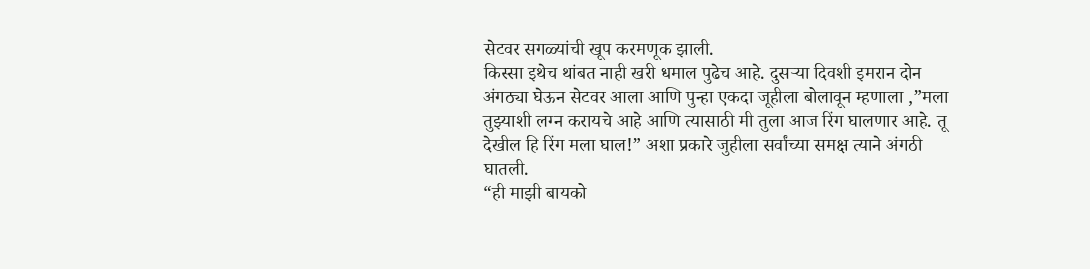सेटवर सगळ्यांची खूप करमणूक झाली.
किस्सा इथेच थांबत नाही खरी धमाल पुढेच आहे. दुसऱ्या दिवशी इमरान दोन अंगठ्या घेऊन सेटवर आला आणि पुन्हा एकदा जूहीला बोलावून म्हणाला ,”मला तुझ्याशी लग्न करायचे आहे आणि त्यासाठी मी तुला आज रिंग घालणार आहे. तू देखील हि रिंग मला घाल!” अशा प्रकारे जुहीला सर्वांच्या समक्ष त्याने अंगठी घातली.
“ही माझी बायको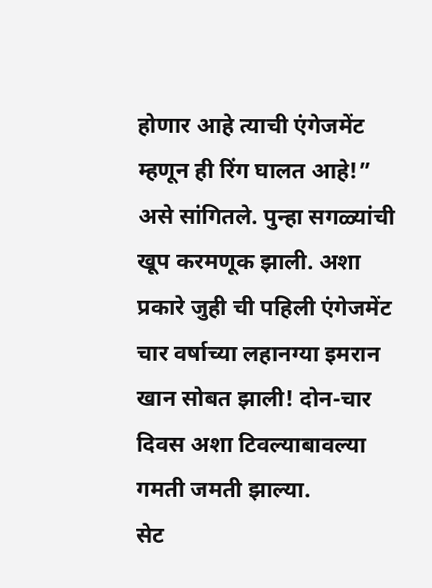होणार आहे त्याची एंगेजमेंट म्हणून ही रिंग घालत आहे!” असे सांगितले. पुन्हा सगळ्यांची खूप करमणूक झाली. अशा प्रकारे जुही ची पहिली एंगेजमेंट चार वर्षाच्या लहानग्या इमरान खान सोबत झाली! दोन-चार दिवस अशा टिवल्याबावल्या गमती जमती झाल्या.
सेट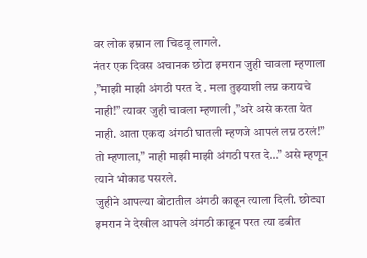वर लोक इम्रान ला चिडवू लागले.
नंतर एक दिवस अचानक छोटा इमरान जुही चावला म्हणाला ,”माझी माझी अंगठी परत दे . मला तुझ्याशी लग्न करायचे नाही!” त्यावर जुही चावला म्हणाली ,”अरे असे करता येत नाही. आता एकदा अंगठी घातली म्हणजे आपलं लग्न ठरलं!” तो म्हणाला,” नाही माझी माझी अंगठी परत दे…” असे म्हणून त्याने भोकाड पसरले.
जुहीने आपल्या बोटातील अंगठी काढून त्याला दिली. छोट्या इमरान ने देखील आपले अंगठी काढून परत त्या डबीत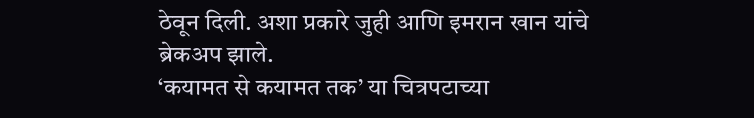ठेवून दिली. अशा प्रकारे जुही आणि इमरान खान यांचे ब्रेकअप झाले.
‘कयामत से कयामत तक’ या चित्रपटाच्या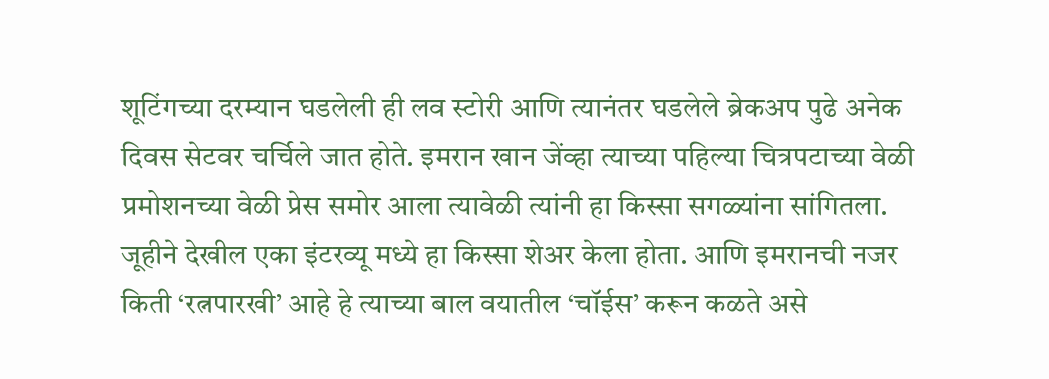शूटिंगच्या दरम्यान घडलेली ही लव स्टोरी आणि त्यानंतर घडलेले ब्रेकअप पुढे अनेक दिवस सेटवर चर्चिले जात होते. इमरान खान जेंव्हा त्याच्या पहिल्या चित्रपटाच्या वेळी प्रमोशनच्या वेळी प्रेस समोर आला त्यावेळी त्यांनी हा किस्सा सगळ्यांना सांगितला.
जूहीने देखील एका इंटरव्यू मध्ये हा किस्सा शेअर केला होता. आणि इमरानची नजर किती ‘रत्नपारखी’ आहे हे त्याच्या बाल वयातील ‘चॉईस’ करून कळते असे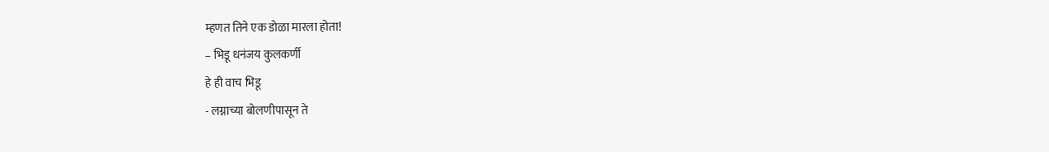म्हणत तिने एक डोळा मारला होता!
– भिडू धनंजय कुलकर्णी
हे ही वाच भिडू
- लग्नाच्या बोलणीपासून ते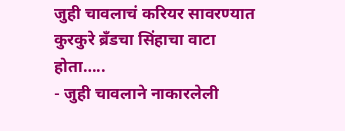जुही चावलाचं करियर सावरण्यात कुरकुरे ब्रँडचा सिंहाचा वाटा होता…..
- जुही चावलाने नाकारलेली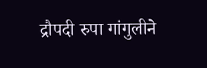द्रौपदी रुपा गांगुलीने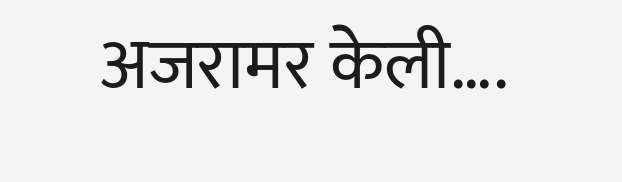अजरामर केली….